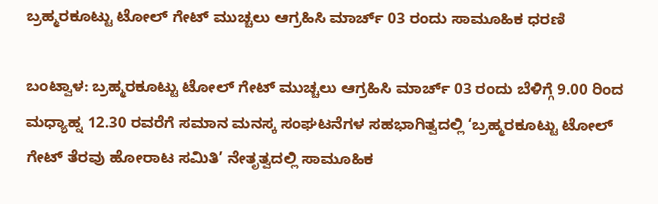ಬ್ರಹ್ಮರಕೂಟ್ಟು ಟೋಲ್ ಗೇಟ್ ಮುಚ್ಚಲು ಆಗ್ರಹಿಸಿ ಮಾರ್ಚ್ 03 ರಂದು ಸಾಮೂಹಿಕ ಧರಣಿ

ಬಂಟ್ವಾಳ: ಬ್ರಹ್ಮರಕೂಟ್ಟು ಟೋಲ್ ಗೇಟ್ ಮುಚ್ಚಲು ಆಗ್ರಹಿಸಿ ಮಾರ್ಚ್ 03 ರಂದು ಬೆಳಿಗ್ಗೆ 9.00 ರಿಂದ ಮಧ್ಯಾಹ್ನ 12.30 ರವರೆಗೆ ಸಮಾನ ಮನಸ್ಕ ಸಂಘಟನೆಗಳ ಸಹಭಾಗಿತ್ವದಲ್ಲಿ ‘ಬ್ರಹ್ಮರಕೂಟ್ಟು ಟೋಲ್ ಗೇಟ್ ತೆರವು ಹೋರಾಟ ಸಮಿತಿ’ ನೇತೃತ್ವದಲ್ಲಿ ಸಾಮೂಹಿಕ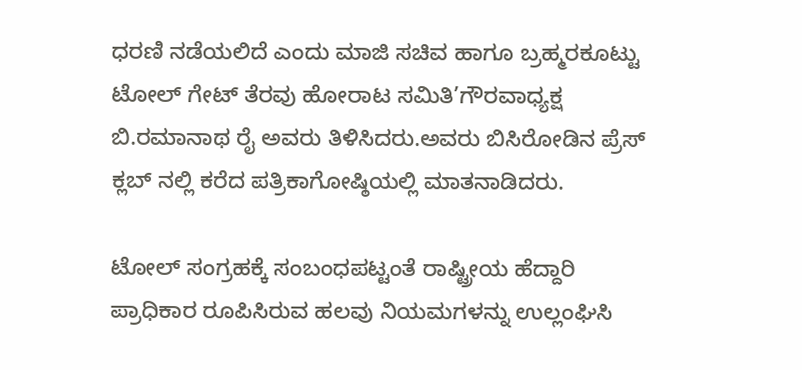ಧರಣಿ ನಡೆಯಲಿದೆ ಎಂದು ಮಾಜಿ ಸಚಿವ ಹಾಗೂ ಬ್ರಹ್ಮರಕೂಟ್ಟು ಟೋಲ್ ಗೇಟ್ ತೆರವು ಹೋರಾಟ ಸಮಿತಿ’ಗೌರವಾಧ್ಯಕ್ಷ ಬಿ.ರಮಾನಾಥ ರೈ ಅವರು ತಿಳಿಸಿದರು.ಅವರು ಬಿಸಿರೋಡಿನ ಪ್ರೆಸ್ ಕ್ಲಬ್ ನಲ್ಲಿ ಕರೆದ ಪತ್ರಿಕಾಗೋಷ್ಠಿಯಲ್ಲಿ ಮಾತನಾಡಿದರು.

ಟೋಲ್ ಸಂಗ್ರಹಕ್ಕೆ ಸಂಬಂಧಪಟ್ಟಂತೆ ರಾಷ್ಟ್ರೀಯ ಹೆದ್ದಾರಿ ಪ್ರಾಧಿಕಾರ ರೂಪಿಸಿರುವ ಹಲವು ನಿಯಮಗಳನ್ನು ಉಲ್ಲಂಘಿಸಿ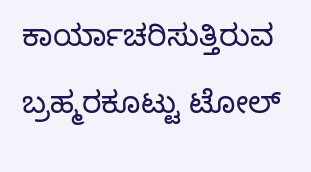ಕಾರ್ಯಾಚರಿಸುತ್ತಿರುವ ಬ್ರಹ್ಮರಕೂಟ್ಟು ಟೋಲ್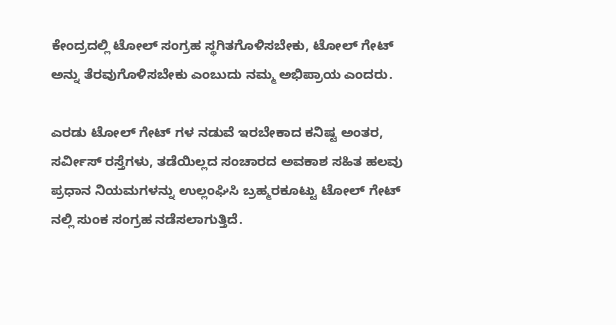ಕೇಂದ್ರದಲ್ಲಿ ಟೋಲ್ ಸಂಗ್ರಹ ಸ್ಥಗಿತಗೊಳಿಸಬೇಕು, ಟೋಲ್ ಗೇಟ್ ಅನ್ನು ತೆರವುಗೊಳಿಸಬೇಕು ಎಂಬುದು ನಮ್ಮ ಅಭಿಪ್ರಾಯ ಎಂದರು.

ಎರಡು ಟೋಲ್ ಗೇಟ್ ಗಳ ನಡುವೆ ಇರಬೇಕಾದ ಕನಿಷ್ಟ ಅಂತರ, ಸರ್ವೀಸ್ ರಸ್ತೆಗಳು, ತಡೆಯಿಲ್ಲದ ಸಂಚಾರದ ಅವಕಾಶ ಸಹಿತ ಹಲವು ಪ್ರಧಾನ ನಿಯಮಗಳನ್ನು ಉಲ್ಲಂಘಿಸಿ ಬ್ರಹ್ಮರಕೂಟ್ಟು ಟೋಲ್ ಗೇಟ್ ನಲ್ಲಿ ಸುಂಕ ಸಂಗ್ರಹ ನಡೆಸಲಾಗುತ್ತಿದೆ.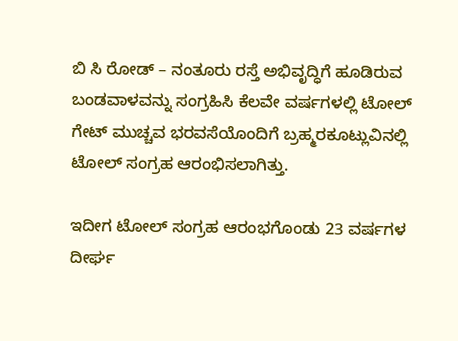ಬಿ ಸಿ ರೋಡ್ – ನಂತೂರು ರಸ್ತೆ ಅಭಿವೃದ್ಧಿಗೆ ಹೂಡಿರುವ ಬಂಡವಾಳವನ್ನು ಸಂಗ್ರಹಿಸಿ ಕೆಲವೇ ವರ್ಷಗಳಲ್ಲಿ ಟೋಲ್ ಗೇಟ್ ಮುಚ್ಚವ ಭರವಸೆಯೊಂದಿಗೆ ಬ್ರಹ್ಮರಕೂಟ್ಲುವಿನಲ್ಲಿ ಟೋಲ್ ಸಂಗ್ರಹ ಆರಂಭಿಸಲಾಗಿತ್ತು.

ಇದೀಗ ಟೋಲ್ ಸಂಗ್ರಹ ಆರಂಭಗೊಂಡು 23 ವರ್ಷಗಳ ದೀರ್ಘ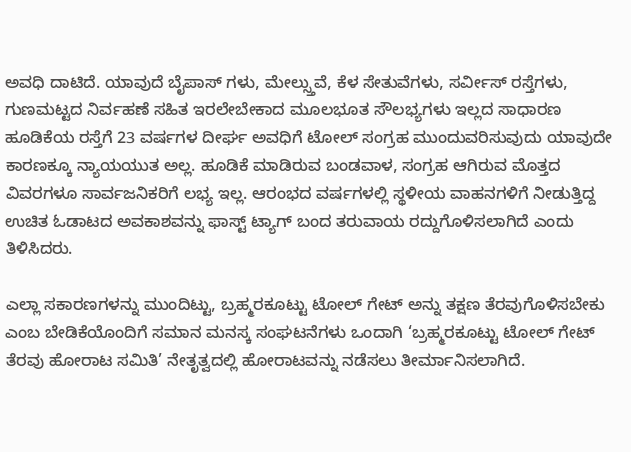ಅವಧಿ ದಾಟಿದೆ. ಯಾವುದೆ ಬೈಪಾಸ್ ಗಳು, ಮೇಲ್ಸ್ತುವೆ, ಕೆಳ ಸೇತುವೆಗಳು, ಸರ್ವೀಸ್ ರಸ್ತೆಗಳು, ಗುಣಮಟ್ಟದ ನಿರ್ವಹಣೆ ಸಹಿತ ಇರಲೇಬೇಕಾದ ಮೂಲಭೂತ ಸೌಲಭ್ಯಗಳು ಇಲ್ಲದ ಸಾಧಾರಣ ಹೂಡಿಕೆಯ ರಸ್ತೆಗೆ 23 ವರ್ಷಗಳ ದೀರ್ಘ ಅವಧಿಗೆ ಟೋಲ್ ಸಂಗ್ರಹ ಮುಂದುವರಿಸುವುದು ಯಾವುದೇ ಕಾರಣಕ್ಕೂ ನ್ಯಾಯಯುತ ಅಲ್ಲ. ಹೂಡಿಕೆ ಮಾಡಿರುವ ಬಂಡವಾಳ, ಸಂಗ್ರಹ ಆಗಿರುವ ಮೊತ್ತದ ವಿವರಗಳೂ ಸಾರ್ವಜನಿಕರಿಗೆ ಲಭ್ಯ ಇಲ್ಲ. ಆರಂಭದ ವರ್ಷಗಳಲ್ಲಿ ಸ್ಥಳೀಯ ವಾಹನಗಳಿಗೆ ನೀಡುತ್ತಿದ್ದ ಉಚಿತ ಓಡಾಟದ ಅವಕಾಶವನ್ನು ಫಾಸ್ಟ್ ಟ್ಯಾಗ್ ಬಂದ ತರುವಾಯ ರದ್ದುಗೊಳಿಸಲಾಗಿದೆ ಎಂದು ತಿಳಿಸಿದರು.

ಎಲ್ಲಾ ಸಕಾರಣಗಳನ್ನು ಮುಂದಿಟ್ಟು, ಬ್ರಹ್ಮರಕೂಟ್ಟು ಟೋಲ್ ಗೇಟ್ ಅನ್ನು ತಕ್ಷಣ ತೆರವುಗೊಳಿಸಬೇಕು ಎಂಬ ಬೇಡಿಕೆಯೊಂದಿಗೆ ಸಮಾನ ಮನಸ್ಕ ಸಂಘಟನೆಗಳು ಒಂದಾಗಿ ‘ಬ್ರಹ್ಮರಕೂಟ್ಟು ಟೋಲ್ ಗೇಟ್ ತೆರವು ಹೋರಾಟ ಸಮಿತಿ’ ನೇತೃತ್ವದಲ್ಲಿ ಹೋರಾಟವನ್ನು ನಡೆಸಲು ತೀರ್ಮಾನಿಸಲಾಗಿದೆ.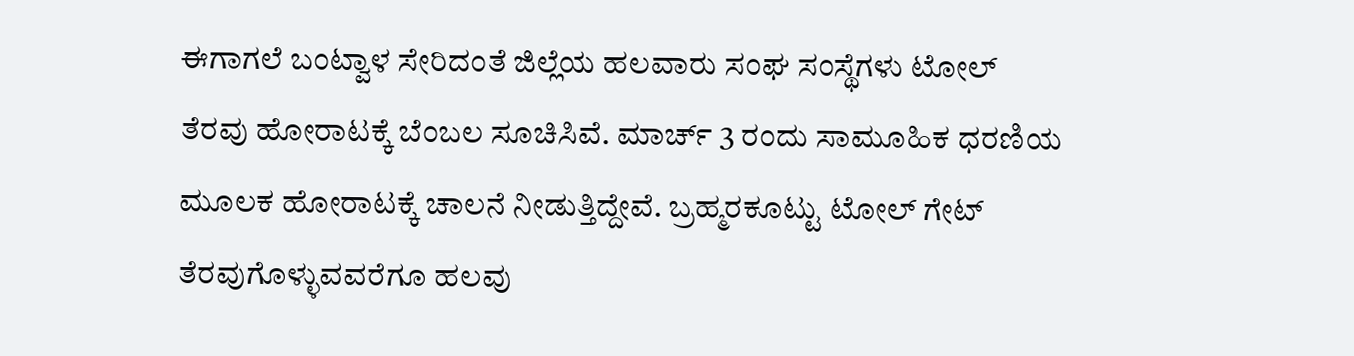ಈಗಾಗಲೆ ಬಂಟ್ವಾಳ ಸೇರಿದಂತೆ ಜಿಲ್ಲೆಯ ಹಲವಾರು ಸಂಘ ಸಂಸ್ಥೆಗಳು ಟೋಲ್ ತೆರವು ಹೋರಾಟಕ್ಕೆ ಬೆಂಬಲ ಸೂಚಿಸಿವೆ. ಮಾರ್ಚ್ 3 ರಂದು ಸಾಮೂಹಿಕ ಧರಣಿಯ ಮೂಲಕ ಹೋರಾಟಕ್ಕೆ ಚಾಲನೆ ನೀಡುತ್ತಿದ್ದೇವೆ. ಬ್ರಹ್ಮರಕೂಟ್ಟು ಟೋಲ್ ಗೇಟ್ ತೆರವುಗೊಳ್ಳುವವರೆಗೂ ಹಲವು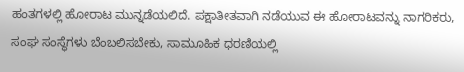ಹಂತಗಳಲ್ಲಿ ಹೋರಾಟ ಮುನ್ನಡೆಯಲಿದೆ. ಪಕ್ಷಾತೀತವಾಗಿ ನಡೆಯುವ ಈ ಹೋರಾಟವನ್ನು ನಾಗರಿಕರು, ಸಂಘ ಸಂಸ್ಥೆಗಳು ಬೆಂಬಲಿಸಬೇಕು, ಸಾಮೂಹಿಕ ಧರಣಿಯಲ್ಲಿ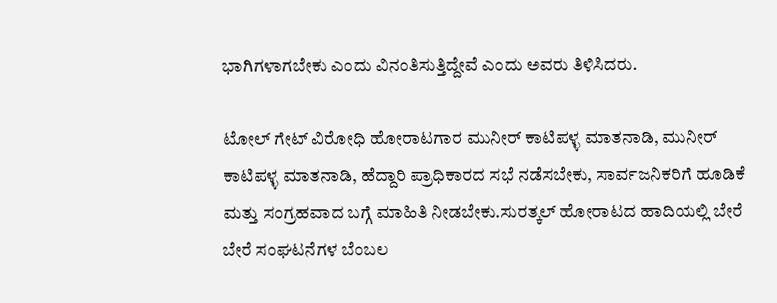ಭಾಗಿಗಳಾಗಬೇಕು ಎಂದು ವಿನಂತಿಸುತ್ತಿದ್ದೇವೆ ಎಂದು ಅವರು ತಿಳಿಸಿದರು.

ಟೋಲ್ ಗೇಟ್ ವಿರೋಧಿ ಹೋರಾಟಗಾರ ಮುನೀರ್ ಕಾಟಿಪಳ್ಳ ಮಾತನಾಡಿ, ಮುನೀರ್ ಕಾಟಿಪಳ್ಳ ಮಾತನಾಡಿ, ಹೆದ್ದಾರಿ ಪ್ರಾಧಿಕಾರದ ಸಭೆ ನಡೆಸಬೇಕು, ಸಾರ್ವಜನಿಕರಿಗೆ ಹೂಡಿಕೆ ಮತ್ತು ಸಂಗ್ರಹವಾದ ಬಗ್ಗೆ ಮಾಹಿತಿ ನೀಡಬೇಕು.ಸುರತ್ಕಲ್ ಹೋರಾಟದ ಹಾದಿಯಲ್ಲಿ ಬೇರೆ ಬೇರೆ ಸಂಘಟನೆಗಳ ಬೆಂಬಲ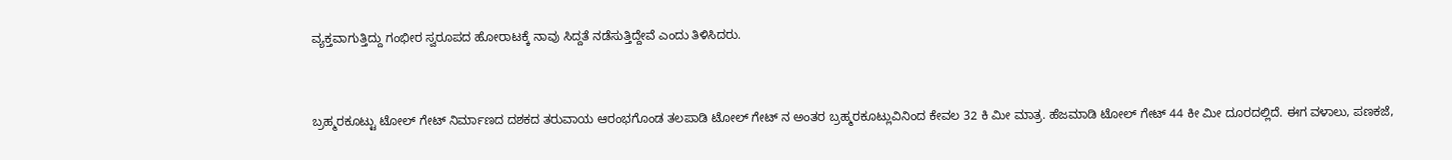ವ್ಯಕ್ತವಾಗುತ್ತಿದ್ದು ಗಂಭೀರ ಸ್ವರೂಪದ ಹೋರಾಟಕ್ಕೆ ನಾವು ಸಿದ್ದತೆ ನಡೆಸುತ್ತಿದ್ದೇವೆ ಎಂದು ತಿಳಿಸಿದರು.


ಬ್ರಹ್ಮರಕೂಟ್ಟು ಟೋಲ್ ಗೇಟ್ ನಿರ್ಮಾಣದ ದಶಕದ ತರುವಾಯ ಆರಂಭಗೊಂಡ ತಲಪಾಡಿ ಟೋಲ್ ಗೇಟ್ ನ ಅಂತರ ಬ್ರಹ್ಮರಕೂಟ್ಲುವಿನಿಂದ ಕೇವಲ 32 ಕಿ ಮೀ ಮಾತ್ರ. ಹೆಜಮಾಡಿ ಟೋಲ್ ಗೇಟ್ 44 ಕೀ ಮೀ ದೂರದಲ್ಲಿದೆ. ಈಗ ವಳಾಲು, ಪಣಕಜೆ,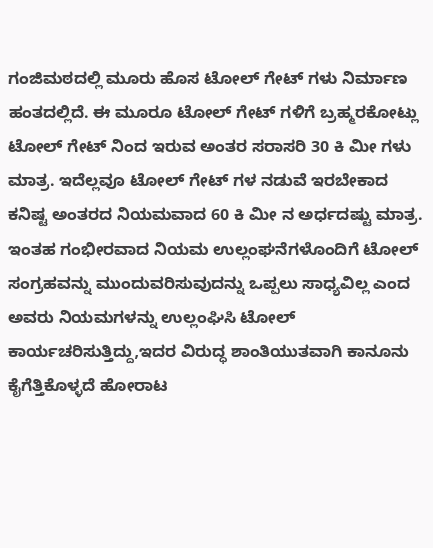ಗಂಜಿಮಠದಲ್ಲಿ ಮೂರು ಹೊಸ ಟೋಲ್ ಗೇಟ್ ಗಳು ನಿರ್ಮಾಣ ಹಂತದಲ್ಲಿದೆ. ಈ ಮೂರೂ ಟೋಲ್ ಗೇಟ್ ಗಳಿಗೆ ಬ್ರಹ್ಮರಕೋಟ್ಲು ಟೋಲ್ ಗೇಟ್ ನಿಂದ ಇರುವ ಅಂತರ ಸರಾಸರಿ 30 ಕಿ ಮೀ ಗಳು ಮಾತ್ರ. ಇದೆಲ್ಲವೂ ಟೋಲ್ ಗೇಟ್ ಗಳ ನಡುವೆ ಇರಬೇಕಾದ ಕನಿಷ್ಟ ಅಂತರದ ನಿಯಮವಾದ 60 ಕಿ ಮೀ ನ ಅರ್ಧದಷ್ಟು ಮಾತ್ರ. ಇಂತಹ ಗಂಭೀರವಾದ ನಿಯಮ ಉಲ್ಲಂಘನೆಗಳೊಂದಿಗೆ ಟೋಲ್ ಸಂಗ್ರಹವನ್ನು ಮುಂದುವರಿಸುವುದನ್ನು ಒಪ್ಪಲು ಸಾಧ್ಯವಿಲ್ಲ ಎಂದ ಅವರು ನಿಯಮಗಳನ್ನು ಉಲ್ಲಂಘಿಸಿ ಟೋಲ್ ಕಾರ್ಯಚರಿಸುತ್ತಿದ್ದು,ಇದರ ವಿರುದ್ಧ ಶಾಂತಿಯುತವಾಗಿ ಕಾನೂನು ಕೈಗೆತ್ತಿಕೊಳ್ಳದೆ ಹೋರಾಟ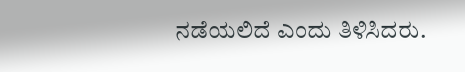ನಡೆಯಲಿದೆ ಎಂದು ತಿಳಿಸಿದರು.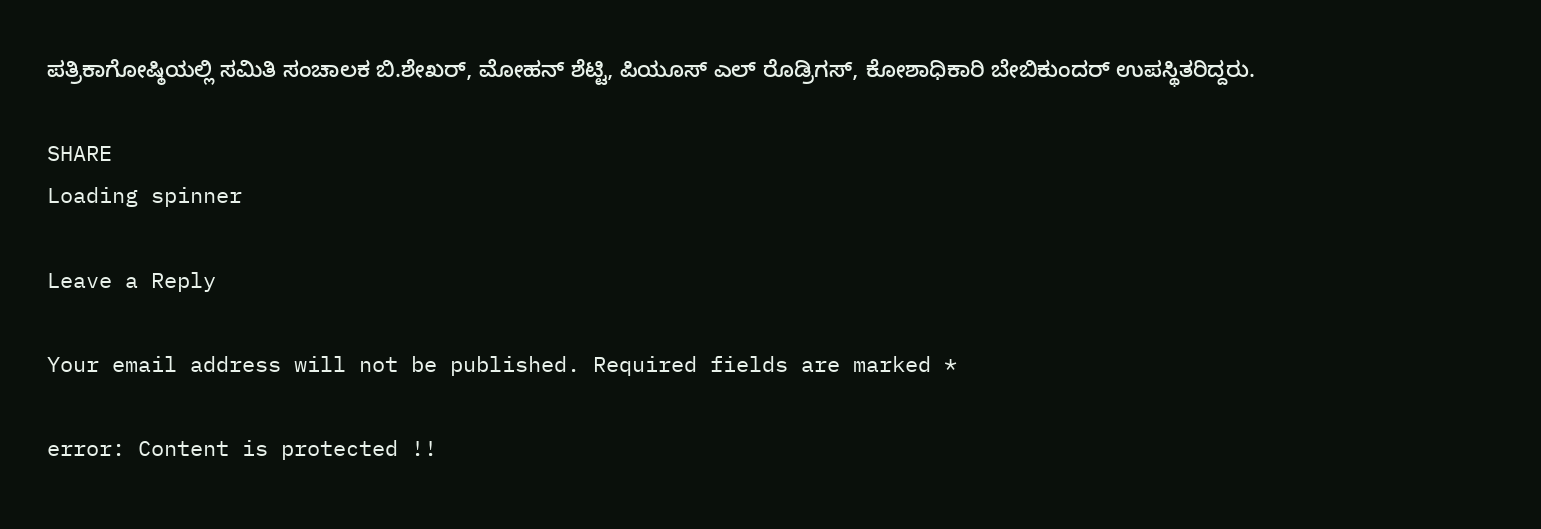ಪತ್ರಿಕಾಗೋಷ್ಠಿಯಲ್ಲಿ ಸಮಿತಿ ಸಂಚಾಲಕ ಬಿ.ಶೇಖರ್, ಮೋಹನ್ ಶೆಟ್ಟಿ, ಪಿಯೂಸ್ ಎಲ್ ರೊಡ್ರಿಗಸ್, ಕೋಶಾಧಿಕಾರಿ ಬೇಬಿಕುಂದರ್ ಉಪಸ್ಥಿತರಿದ್ದರು.

SHARE
Loading spinner

Leave a Reply

Your email address will not be published. Required fields are marked *

error: Content is protected !!